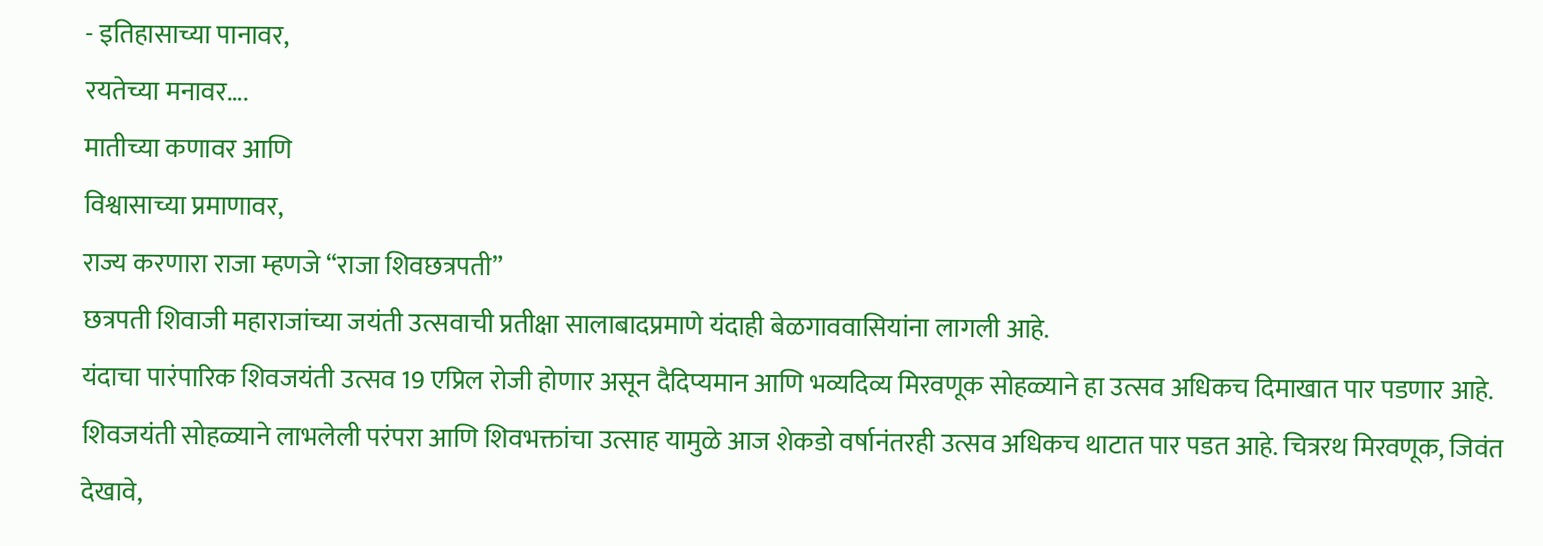- इतिहासाच्या पानावर,
रयतेच्या मनावर….
मातीच्या कणावर आणि
विश्वासाच्या प्रमाणावर,
राज्य करणारा राजा म्हणजे “राजा शिवछत्रपती”
छत्रपती शिवाजी महाराजांच्या जयंती उत्सवाची प्रतीक्षा सालाबादप्रमाणे यंदाही बेळगाववासियांना लागली आहे.
यंदाचा पारंपारिक शिवजयंती उत्सव 19 एप्रिल रोजी होणार असून दैदिप्यमान आणि भव्यदिव्य मिरवणूक सोहळ्याने हा उत्सव अधिकच दिमाखात पार पडणार आहे.
शिवजयंती सोहळ्याने लाभलेली परंपरा आणि शिवभक्तांचा उत्साह यामुळे आज शेकडो वर्षानंतरही उत्सव अधिकच थाटात पार पडत आहे. चित्ररथ मिरवणूक, जिवंत देखावे,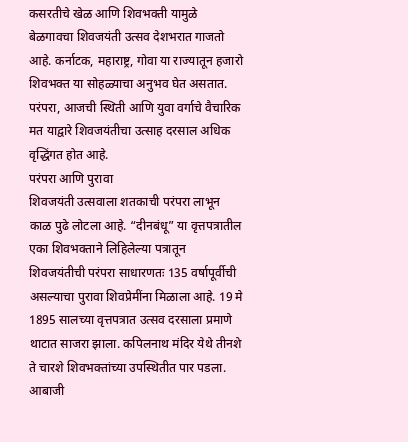कसरतीचे खेळ आणि शिवभक्ती यामुळे बेळगावचा शिवजयंती उत्सव देशभरात गाजतो आहे. कर्नाटक, महाराष्ट्र, गोवा या राज्यातून हजारो शिवभक्त या सोहळ्याचा अनुभव घेत असतात. परंपरा, आजची स्थिती आणि युवा वर्गाचे वैचारिक मत याद्वारे शिवजयंतीचा उत्साह दरसाल अधिक वृद्धिंगत होत आहे.
परंपरा आणि पुरावा
शिवजयंती उत्सवाला शतकाची परंपरा लाभून काळ पुढे लोटला आहे. “दीनबंधू” या वृत्तपत्रातील एका शिवभक्ताने लिहिलेल्या पत्रातून शिवजयंतीची परंपरा साधारणतः 135 वर्षापूर्वीची असल्याचा पुरावा शिवप्रेमींना मिळाला आहे. 19 मे 1895 सालच्या वृत्तपत्रात उत्सव दरसाला प्रमाणे थाटात साजरा झाला. कपिलनाथ मंदिर येथे तीनशे ते चारशे शिवभक्तांच्या उपस्थितीत पार पडला. आबाजी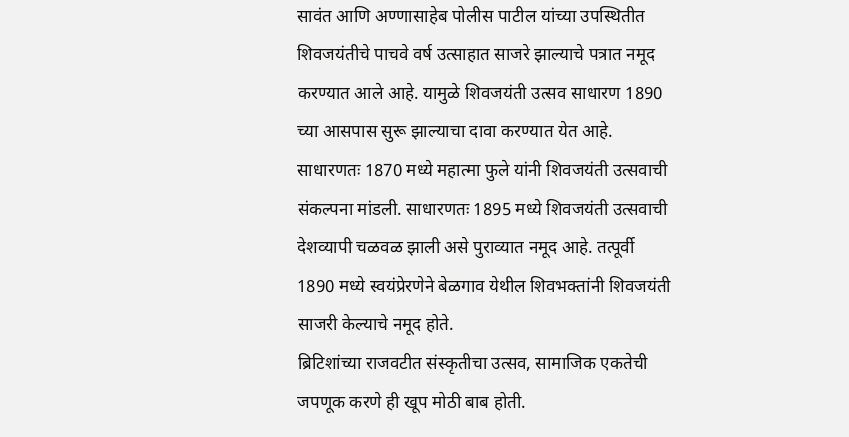सावंत आणि अण्णासाहेब पोलीस पाटील यांच्या उपस्थितीत शिवजयंतीचे पाचवे वर्ष उत्साहात साजरे झाल्याचे पत्रात नमूद करण्यात आले आहे. यामुळे शिवजयंती उत्सव साधारण 1890 च्या आसपास सुरू झाल्याचा दावा करण्यात येत आहे.
साधारणतः 1870 मध्ये महात्मा फुले यांनी शिवजयंती उत्सवाची संकल्पना मांडली. साधारणतः 1895 मध्ये शिवजयंती उत्सवाची देशव्यापी चळवळ झाली असे पुराव्यात नमूद आहे. तत्पूर्वी 1890 मध्ये स्वयंप्रेरणेने बेळगाव येथील शिवभक्तांनी शिवजयंती साजरी केल्याचे नमूद होते.
ब्रिटिशांच्या राजवटीत संस्कृतीचा उत्सव, सामाजिक एकतेची जपणूक करणे ही खूप मोठी बाब होती.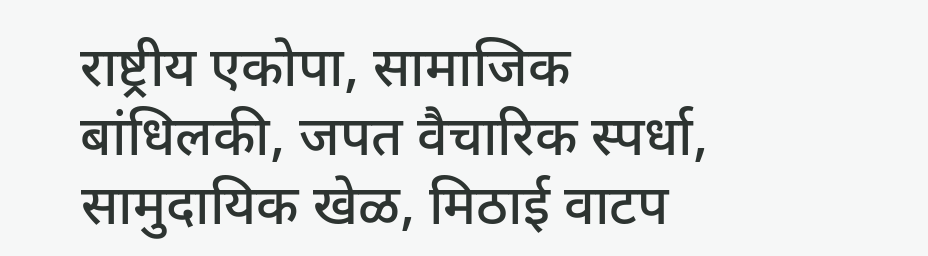राष्ट्रीय एकोपा, सामाजिक बांधिलकी, जपत वैचारिक स्पर्धा, सामुदायिक खेळ, मिठाई वाटप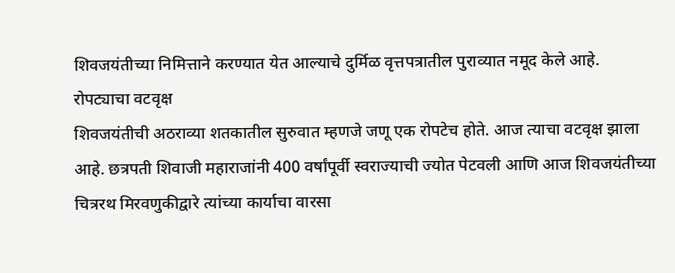शिवजयंतीच्या निमित्ताने करण्यात येत आल्याचे दुर्मिळ वृत्तपत्रातील पुराव्यात नमूद केले आहे.
रोपट्याचा वटवृक्ष
शिवजयंतीची अठराव्या शतकातील सुरुवात म्हणजे जणू एक रोपटेच होते. आज त्याचा वटवृक्ष झाला आहे. छत्रपती शिवाजी महाराजांनी 400 वर्षांपूर्वी स्वराज्याची ज्योत पेटवली आणि आज शिवजयंतीच्या चित्ररथ मिरवणुकीद्वारे त्यांच्या कार्याचा वारसा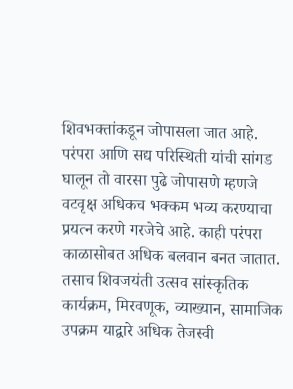शिवभक्तांकडून जोपासला जात आहे. परंपरा आणि सद्य परिस्थिती यांची सांगड घालून तो वारसा पुढे जोपासणे म्हणजे वटवृक्ष अधिकच भक्कम भव्य करण्याचा प्रयत्न करणे गरजेचे आहे. काही परंपरा काळासोबत अधिक बलवान बनत जातात. तसाच शिवजयंती उत्सव सांस्कृतिक कार्यक्रम, मिरवणूक, व्याख्यान, सामाजिक उपक्रम याद्वारे अधिक तेजस्वी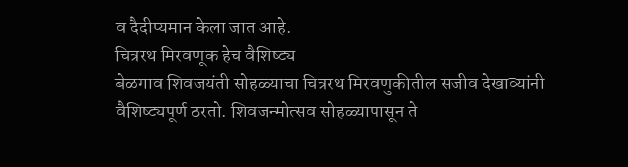व दैदीप्यमान केला जात आहे.
चित्ररथ मिरवणूक हेच वैशिष्ट्य
बेळगाव शिवजयंती सोहळ्याचा चित्ररथ मिरवणुकीतील सजीव देखाव्यांनी वैशिष्ट्यपूर्ण ठरतो. शिवजन्मोत्सव सोहळ्यापासून ते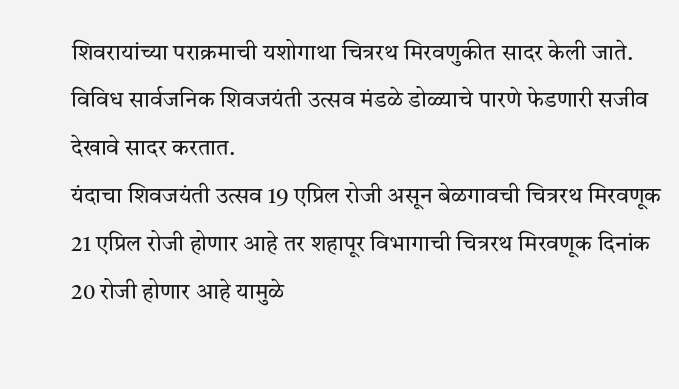शिवरायांच्या पराक्रमाची यशोगाथा चित्ररथ मिरवणुकीत सादर केली जाते. विविध सार्वजनिक शिवजयंती उत्सव मंडळे डोळ्याचे पारणे फेडणारी सजीव देखावे सादर करतात.
यंदाचा शिवजयंती उत्सव 19 एप्रिल रोजी असून बेळगावची चित्ररथ मिरवणूक 21 एप्रिल रोजी होणार आहे तर शहापूर विभागाची चित्ररथ मिरवणूक दिनांक 20 रोजी होणार आहे यामुळे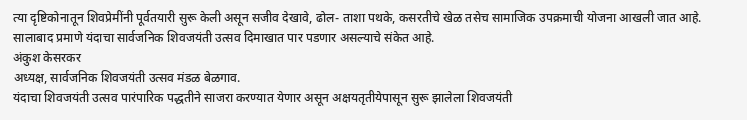त्या दृष्टिकोनातून शिवप्रेमींनी पूर्वतयारी सुरू केली असून सजीव देखावे, ढोल- ताशा पथके, कसरतीचे खेळ तसेच सामाजिक उपक्रमाची योजना आखली जात आहे. सालाबाद प्रमाणे यंदाचा सार्वजनिक शिवजयंती उत्सव दिमाखात पार पडणार असल्याचे संकेत आहे.
अंकुश केसरकर
अध्यक्ष, सार्वजनिक शिवजयंती उत्सव मंडळ बेळगाव.
यंदाचा शिवजयंती उत्सव पारंपारिक पद्धतीने साजरा करण्यात येणार असून अक्षयतृतीयेपासून सुरू झालेला शिवजयंती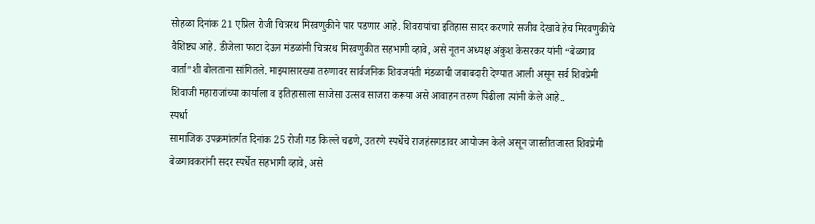सोहळा दिनांक 21 एप्रिल रोजी चित्ररथ मिरवणुकीने पार पडणार आहे. शिवरायांचा इतिहास सादर करणारे सजीव देखावे हेच मिरवणुकीचे वैशिष्ट्य आहे. डीजेला फाटा देऊन मंडळांनी चित्ररथ मिरवणुकीत सहभागी व्हावे, असे नूतन अध्यक्ष अंकुश केसरकर यांनी “बेळगाव वार्ता”शी बोलताना सांगितले. माझ्यासारख्या तरुणावर सार्वजनिक शिवजयंती मंडळाची जबाबदारी देण्यात आली असून सर्व शिवप्रेमी शिवाजी महाराजांच्या कार्याला व इतिहासाला साजेसा उत्सव साजरा करूया असे आवाहन तरुण पिढीला त्यांनी केले आहे..
स्पर्धा
सामाजिक उपक्रमांतर्गत दिनांक 25 रोजी गड किल्ले चढणे, उतरणे स्पर्धेचे राजहंसगडावर आयोजन केले असून जास्तीतजास्त शिवप्रेमी बेळगावकरांनी सदर स्पर्धेत सहभागी व्हावे, असे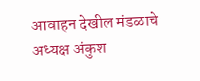आवाहन देखील मंडळाचे अध्यक्ष अंकुश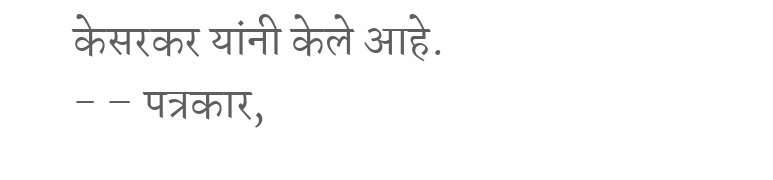केसरकर यांनी केले आहे.
- – पत्रकार,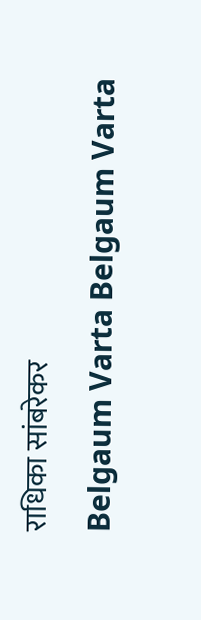राधिका सांबरेकर
Belgaum Varta Belgaum Varta